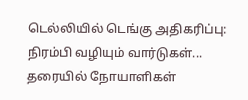டெல்லியில் டெங்கு அதிகரிப்பு: நிரம்பி வழியும் வார்டுகள்... தரையில் நோயாளிகள்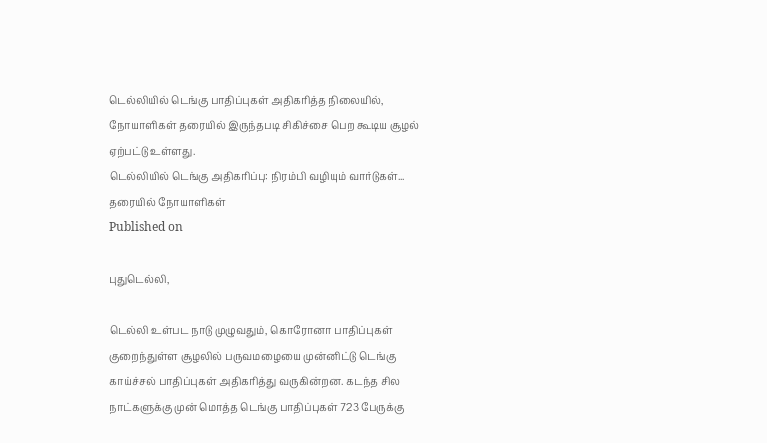டெல்லியில் டெங்கு பாதிப்புகள் அதிகரித்த நிலையில், நோயாளிகள் தரையில் இருந்தபடி சிகிச்சை பெற கூடிய சூழல் ஏற்பட்டு உள்ளது.
டெல்லியில் டெங்கு அதிகரிப்பு: நிரம்பி வழியும் வார்டுகள்... தரையில் நோயாளிகள்
Published on

புதுடெல்லி,

டெல்லி உள்பட நாடு முழுவதும், கொரோனா பாதிப்புகள் குறைந்துள்ள சூழலில் பருவமழையை முன்னிட்டு டெங்கு காய்ச்சல் பாதிப்புகள் அதிகரித்து வருகின்றன. கடந்த சில நாட்களுக்கு முன் மொத்த டெங்கு பாதிப்புகள் 723 பேருக்கு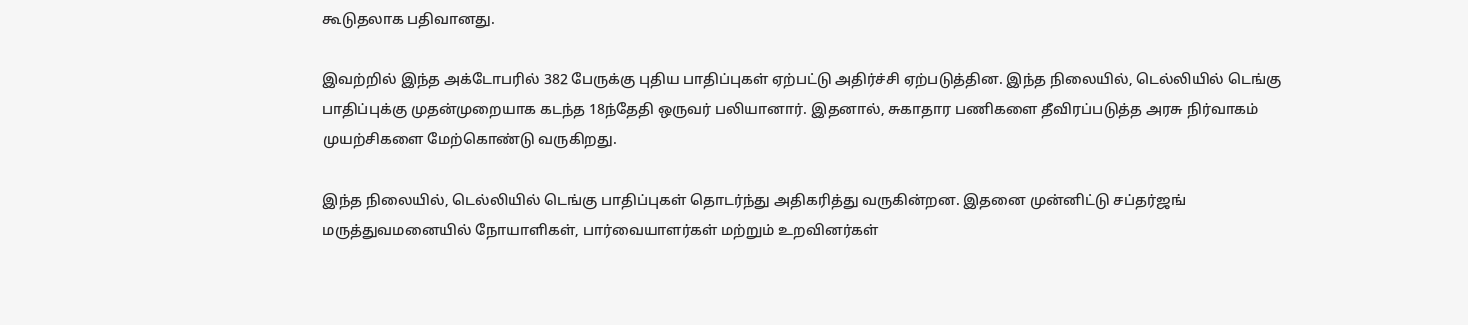கூடுதலாக பதிவானது.

இவற்றில் இந்த அக்டோபரில் 382 பேருக்கு புதிய பாதிப்புகள் ஏற்பட்டு அதிர்ச்சி ஏற்படுத்தின. இந்த நிலையில், டெல்லியில் டெங்கு பாதிப்புக்கு முதன்முறையாக கடந்த 18ந்தேதி ஒருவர் பலியானார். இதனால், சுகாதார பணிகளை தீவிரப்படுத்த அரசு நிர்வாகம் முயற்சிகளை மேற்கொண்டு வருகிறது.

இந்த நிலையில், டெல்லியில் டெங்கு பாதிப்புகள் தொடர்ந்து அதிகரித்து வருகின்றன. இதனை முன்னிட்டு சப்தர்ஜங் மருத்துவமனையில் நோயாளிகள், பார்வையாளர்கள் மற்றும் உறவினர்கள்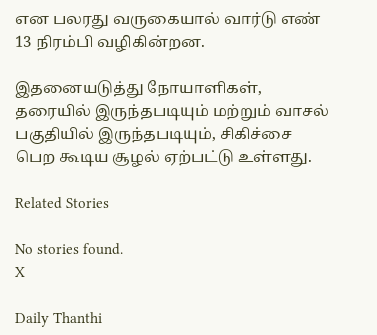என பலரது வருகையால் வார்டு எண் 13 நிரம்பி வழிகின்றன.

இதனையடுத்து நோயாளிகள், தரையில் இருந்தபடியும் மற்றும் வாசல் பகுதியில் இருந்தபடியும், சிகிச்சை பெற கூடிய சூழல் ஏற்பட்டு உள்ளது.

Related Stories

No stories found.
X

Daily Thanthi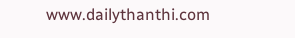www.dailythanthi.com